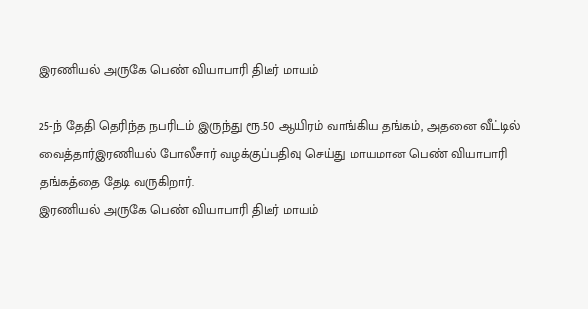இரணியல் அருகே பெண் வியாபாரி திடீர் மாயம்

25-ந் தேதி தெரிந்த நபரிடம் இருந்து ரூ.50 ஆயிரம் வாங்கிய தங்கம், அதனை வீட்டில் வைத்தார்இரணியல் போலீசார் வழக்குப்பதிவு செய்து மாயமான பெண் வியாபாரி தங்கத்தை தேடி வருகிறார்.
இரணியல் அருகே பெண் வியாபாரி திடீர் மாயம்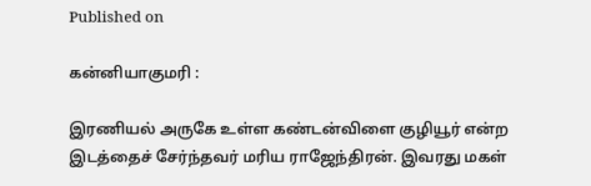Published on

கன்னியாகுமரி :

இரணியல் அருகே உள்ள கண்டன்விளை குழியூர் என்ற இடத்தைச் சேர்ந்தவர் மரிய ராஜேந்திரன். இவரது மகள்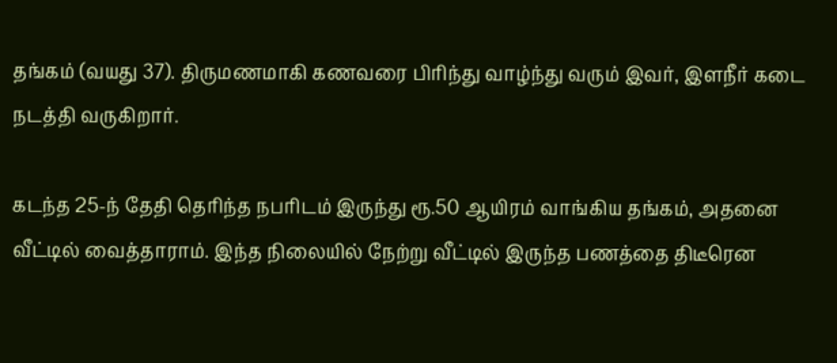தங்கம் (வயது 37). திருமணமாகி கணவரை பிரிந்து வாழ்ந்து வரும் இவர், இளநீர் கடை நடத்தி வருகிறார்.

கடந்த 25-ந் தேதி தெரிந்த நபரிடம் இருந்து ரூ.50 ஆயிரம் வாங்கிய தங்கம், அதனை வீட்டில் வைத்தாராம். இந்த நிலையில் நேற்று வீட்டில் இருந்த பணத்தை திடீரென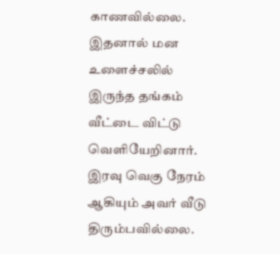காணவில்லை. இதனால் மன உளைச்சலில் இருந்த தங்கம் வீட்டை விட்டு வெளியேறினார். இரவு வெகு நேரம் ஆகியும் அவர் வீடு திரும்பவில்லை.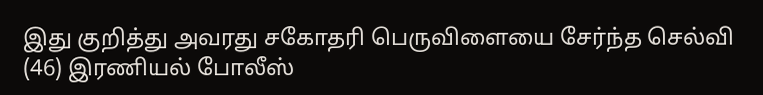இது குறித்து அவரது சகோதரி பெருவிளையை சேர்ந்த செல்வி (46) இரணியல் போலீஸ்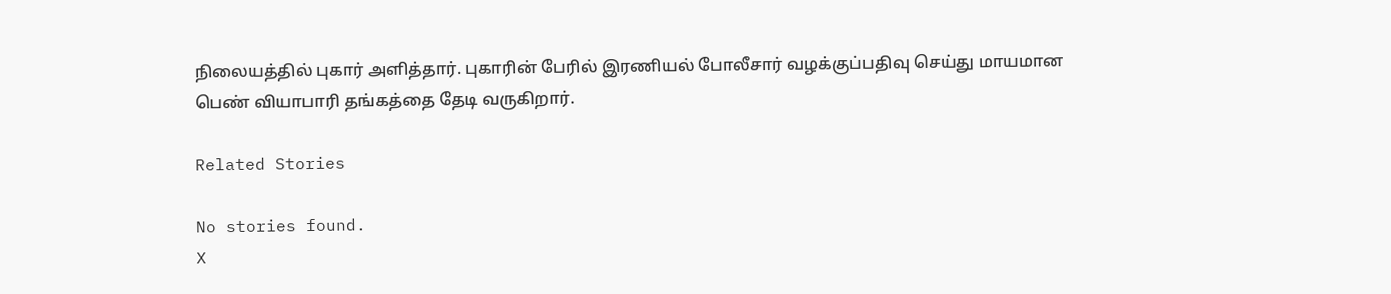நிலையத்தில் புகார் அளித்தார். புகாரின் பேரில் இரணியல் போலீசார் வழக்குப்பதிவு செய்து மாயமான பெண் வியாபாரி தங்கத்தை தேடி வருகிறார்.

Related Stories

No stories found.
X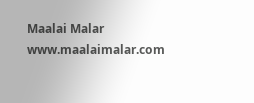Maalai Malar
www.maalaimalar.com